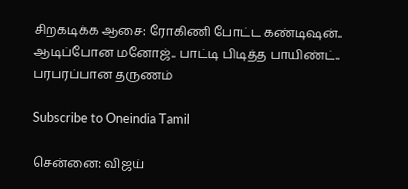சிறகடிக்க ஆசை: ரோகிணி போட்ட கண்டிஷன்.. ஆடிப்போன மனோஜ்.. பாட்டி பிடித்த பாயிண்ட்.. பரபரப்பான தருணம்

Subscribe to Oneindia Tamil

சென்னை: விஜய்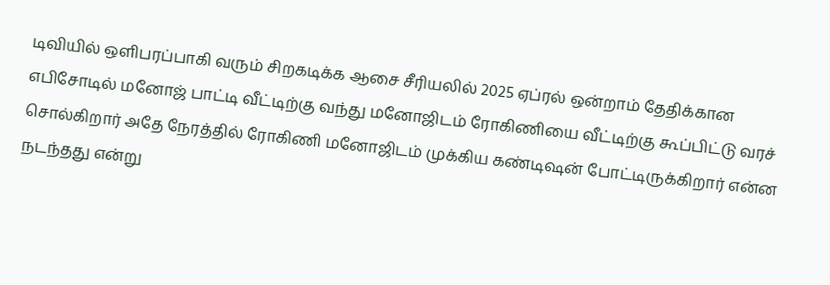டிவியில் ஒளிபரப்பாகி வரும் சிறகடிக்க ஆசை சீரியலில் 2025 ஏப்ரல் ஒன்றாம் தேதிக்கான எபிசோடில் மனோஜ் பாட்டி வீட்டிற்கு வந்து மனோஜிடம் ரோகிணியை வீட்டிற்கு கூப்பிட்டு வரச் சொல்கிறார் அதே நேரத்தில் ரோகிணி மனோஜிடம் முக்கிய கண்டிஷன் போட்டிருக்கிறார் என்ன நடந்தது என்று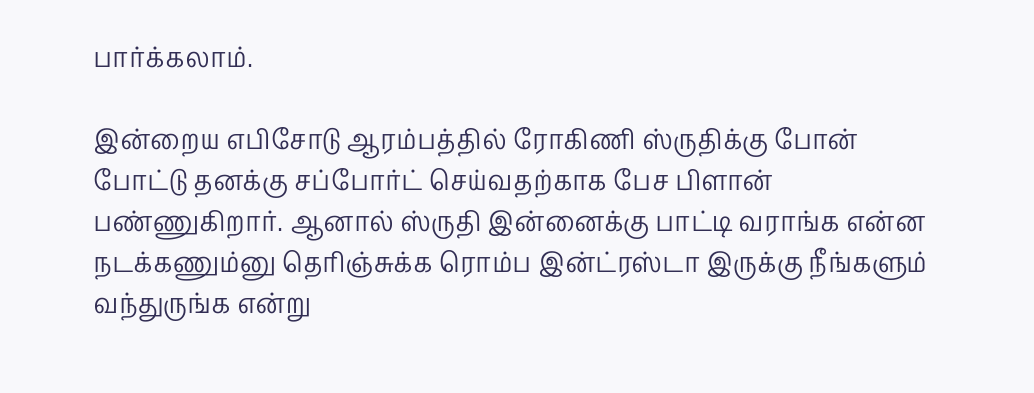பார்க்கலாம்.

இன்றைய எபிசோடு ஆரம்பத்தில் ரோகிணி ஸ்ருதிக்கு போன் போட்டு தனக்கு சப்போர்ட் செய்வதற்காக பேச பிளான் பண்ணுகிறார். ஆனால் ஸ்ருதி இன்னைக்கு பாட்டி வராங்க என்ன நடக்கணும்னு தெரிஞ்சுக்க ரொம்ப இன்ட்ரஸ்டா இருக்கு நீங்களும் வந்துருங்க என்று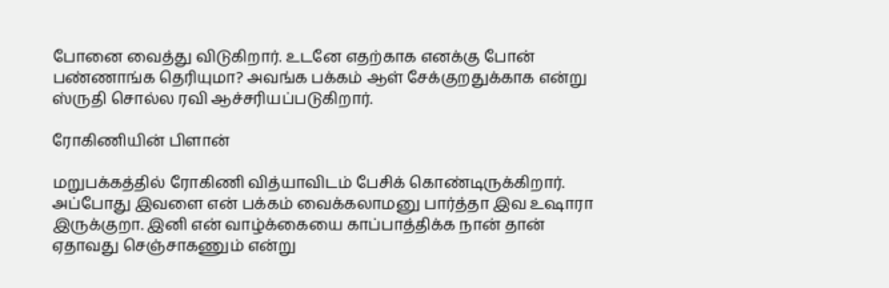போனை வைத்து விடுகிறார். உடனே எதற்காக எனக்கு போன் பண்ணாங்க தெரியுமா? அவங்க பக்கம் ஆள் சேக்குறதுக்காக என்று ஸ்ருதி சொல்ல ரவி ஆச்சரியப்படுகிறார்.

ரோகிணியின் பிளான்

மறுபக்கத்தில் ரோகிணி வித்யாவிடம் பேசிக் கொண்டிருக்கிறார். அப்போது இவளை என் பக்கம் வைக்கலாமனு பார்த்தா இவ உஷாரா இருக்குறா. இனி என் வாழ்க்கையை காப்பாத்திக்க நான் தான் ஏதாவது செஞ்சாகணும் என்று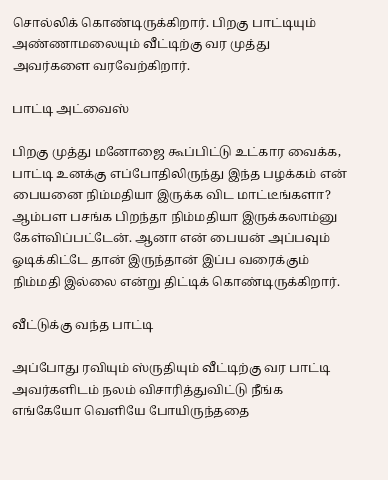சொல்லிக் கொண்டிருக்கிறார். பிறகு பாட்டியும் அண்ணாமலையும் வீட்டிற்கு வர முத்து அவர்களை வரவேற்கிறார்.

பாட்டி அட்வைஸ்

பிறகு முத்து மனோஜை கூப்பிட்டு உட்கார வைக்க, பாட்டி உனக்கு எப்போதிலிருந்து இந்த பழக்கம் என் பையனை நிம்மதியா இருக்க விட மாட்டீங்களா? ஆம்பள பசங்க பிறந்தா நிம்மதியா இருக்கலாம்னு கேள்விப்பட்டேன். ஆனா என் பையன் அப்பவும் ஓடிக்கிட்டே தான் இருந்தான்‌ இப்ப வரைக்கும் நிம்மதி இல்லை என்று திட்டிக் கொண்டிருக்கிறார்.

வீட்டுக்கு வந்த பாட்டி

அப்போது ரவியும் ஸ்ருதியும் வீட்டிற்கு வர பாட்டி அவர்களிடம் நலம் விசாரித்துவிட்டு நீங்க எங்கேயோ வெளியே போயிருந்ததை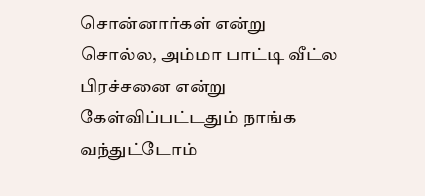சொன்னார்கள் என்று சொல்ல, அம்மா பாட்டி வீட்ல பிரச்சனை என்று கேள்விப்பட்டதும் நாங்க வந்துட்டோம்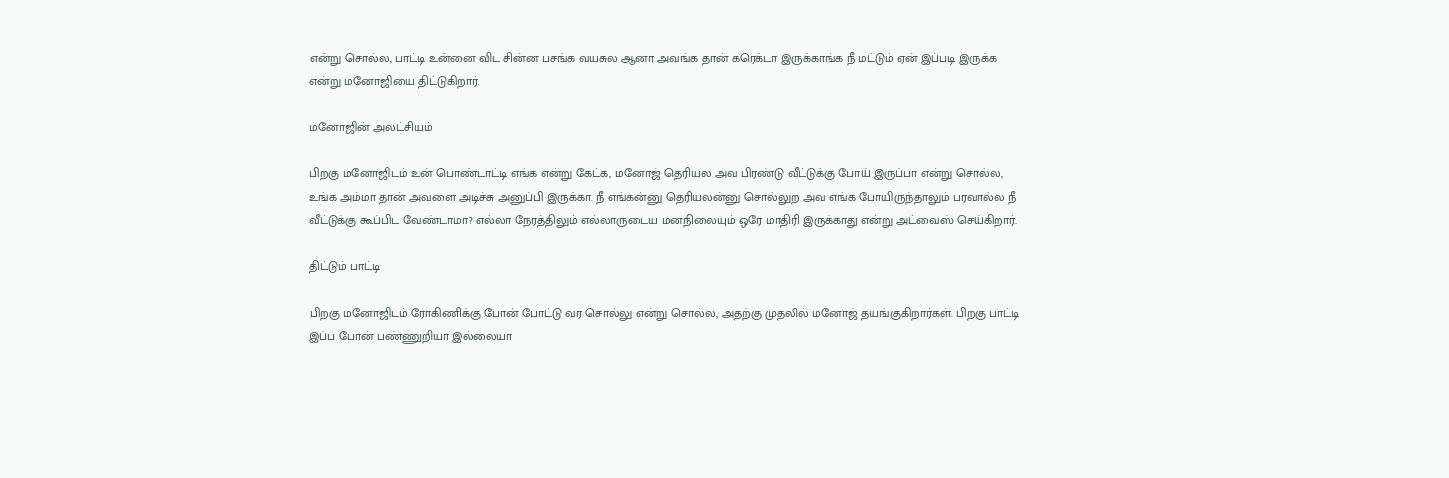என்று சொல்ல, பாட்டி உன்னை விட சின்ன பசங்க வயசுல ஆனா அவங்க தான் கரெக்டா இருக்காங்க நீ மட்டும் ஏன் இப்படி இருக்க என்று மனோஜியை திட்டுகிறார்.

மனோஜின் அலட்சியம்

பிறகு மனோஜிடம் உன் பொண்டாட்டி எங்க என்று கேட்க, மனோஜ் தெரியல அவ பிரண்டு வீட்டுக்கு போய் இருப்பா என்று சொல்ல, உங்க அம்மா தான் அவளை அடிச்சு அனுப்பி இருக்கா. நீ எங்கன்னு தெரியலன்னு சொல்லுற அவ எங்க போயிருந்தாலும் பரவால்ல நீ வீட்டுக்கு கூப்பிட வேண்டாமா? எல்லா நேரத்திலும் எல்லாருடைய மனநிலையும் ஒரே மாதிரி இருக்காது என்று அட்வைஸ் செய்கிறார்.

திட்டும் பாட்டி

பிறகு மனோஜிடம் ரோகிணிக்கு போன் போட்டு வர சொல்லு என்று சொல்ல, அதற்கு முதலில் மனோஜ் தயங்குகிறார்கள். பிறகு பாட்டி இப்ப போன் பண்ணுறியா இல்லையா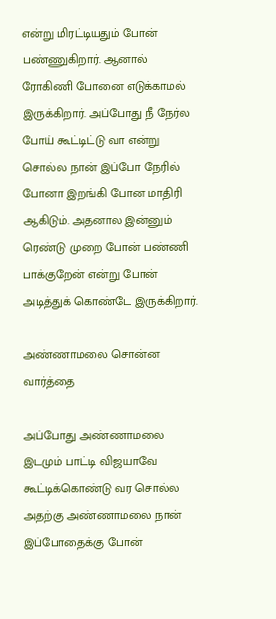என்று மிரட்டியதும் போன் பண்ணுகிறார். ஆனால் ரோகிணி போனை எடுக்காமல் இருக்கிறார். அப்போது நீ நேர்ல போய் கூட்டிட்டு வா என்று சொல்ல நான் இப்போ நேரில் போனா இறங்கி போன மாதிரி ஆகிடும். அதனால இன்னும் ரெண்டு முறை போன் பண்ணி பாக்குறேன் என்று போன் அடித்துக் கொண்டே இருக்கிறார்.

அண்ணாமலை சொன்ன வார்த்தை

அப்போது அண்ணாமலை இடமும் பாட்டி விஜயாவே கூட்டிக்கொண்டு வர சொல்ல அதற்கு அண்ணாமலை நான் இப்போதைக்கு போன்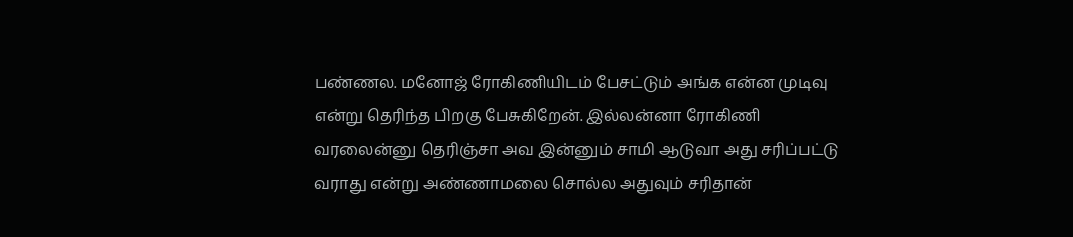பண்ணல. மனோஜ் ரோகிணியிடம் பேசட்டும் அங்க என்ன முடிவு என்று தெரிந்த பிறகு பேசுகிறேன். இல்லன்னா ரோகிணி வரலைன்னு தெரிஞ்சா அவ இன்னும் சாமி ஆடுவா அது சரிப்பட்டு வராது என்று அண்ணாமலை சொல்ல அதுவும் சரிதான்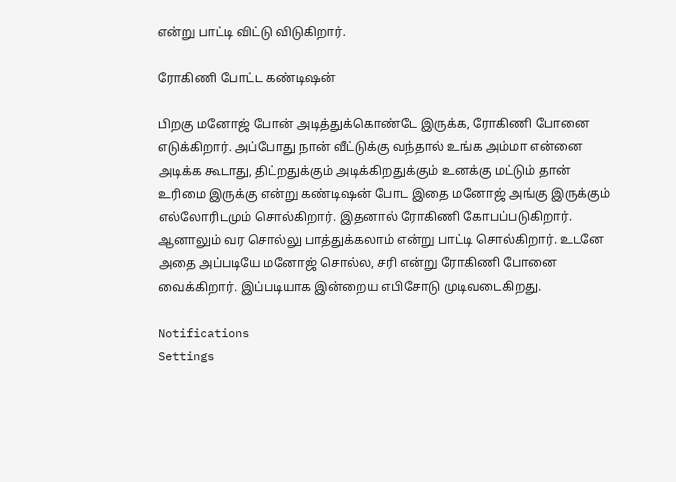என்று பாட்டி விட்டு விடுகிறார்.

ரோகிணி போட்ட கண்டிஷன்

பிறகு மனோஜ் போன் அடித்துக்கொண்டே இருக்க, ரோகிணி போனை எடுக்கிறார். அப்போது நான் வீட்டுக்கு வந்தால் உங்க அம்மா என்னை அடிக்க கூடாது, திட்றதுக்கும் அடிக்கிறதுக்கும் உனக்கு மட்டும் தான் உரிமை இருக்கு என்று கண்டிஷன் போட இதை மனோஜ் அங்கு இருக்கும் எல்லோரிடமும் சொல்கிறார். இதனால் ரோகிணி கோபப்படுகிறார். ஆனாலும் வர சொல்லு பாத்துக்கலாம் என்று பாட்டி சொல்கிறார். உடனே அதை அப்படியே மனோஜ் சொல்ல, சரி என்று ரோகிணி போனை வைக்கிறார். இப்படியாக இன்றைய எபிசோடு முடிவடைகிறது.

Notifications
Settings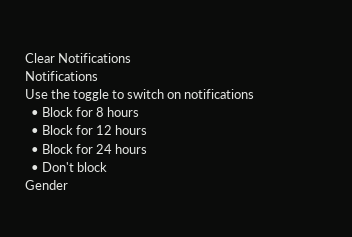Clear Notifications
Notifications
Use the toggle to switch on notifications
  • Block for 8 hours
  • Block for 12 hours
  • Block for 24 hours
  • Don't block
Gender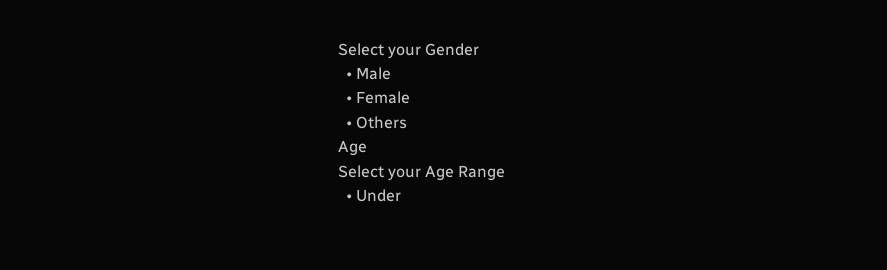Select your Gender
  • Male
  • Female
  • Others
Age
Select your Age Range
  • Under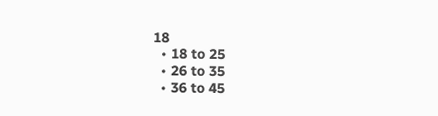18
  • 18 to 25
  • 26 to 35
  • 36 to 45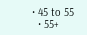• 45 to 55
  • 55+